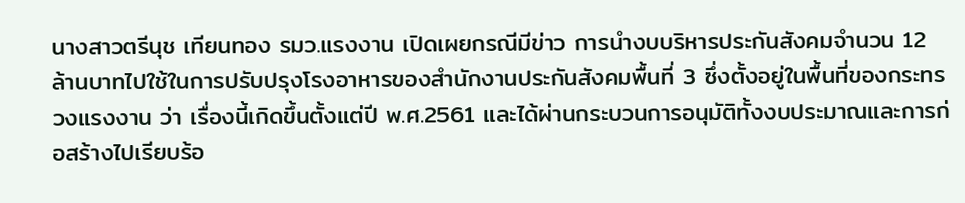นางสาวตรีนุช เทียนทอง รมว.แรงงาน เปิดเผยกรณีมีข่าว การนำงบบริหารประกันสังคมจำนวน 12 ล้านบาทไปใช้ในการปรับปรุงโรงอาหารของสำนักงานประกันสังคมพื้นที่ 3 ซึ่งตั้งอยู่ในพื้นที่ของกระทรวงแรงงาน ว่า เรื่องนี้เกิดขึ้นตั้งแต่ปี พ.ศ.2561 และได้ผ่านกระบวนการอนุมัติทั้งงบประมาณและการก่อสร้างไปเรียบร้อ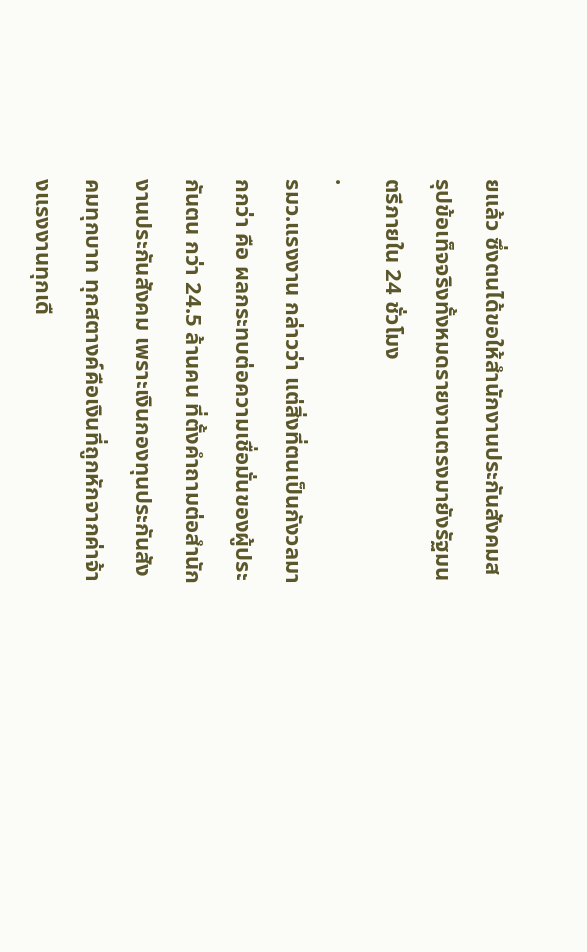ยแล้ว ซึ่งตนได้ขอให้สำนักงานประกันสังคมสรุปข้อเท็จจริงทั้งหมดรายงานตรงมายังรัฐมนตรีภายใน 24 ชั่วโมง
.
รมว.แรงงาน กล่าวว่า แต่สิ่งที่ตนเป็นกังวลมากกว่า คือ ผลกระทบต่อความเชื่อมั่นของผู้ประกันตน กว่า 24.5 ล้านคน ที่ตั้งคำถามต่อสำนักงานประกันสังคม เพราะเงินกองทุนประกันสังคมทุกบาท ทุกสตางค์คือเงินที่ถูกหักจากค่าจ้างแรงงานทุกเดื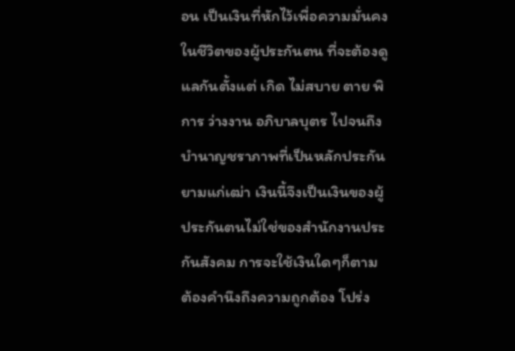อน เป็นเงินที่หักไว้เพื่อความมั่นคงในชีวิตของผู้ประกันตน ที่จะต้องดูแลกันตั้งแต่ เกิด ไม่สบาย ตาย พิการ ว่างงาน อภิบาลบุตร ไปจนถึง บำนาญชราภาพที่เป็นหลักประกันยามแก่เฒ่า เงินนี้จึงเป็นเงินของผู้ประกันตนไม่ใช่ของสำนักงานประกันสังคม การจะใช้เงินใดๆก็ตาม ต้องคำนึงถึงความถูกต้อง โปร่ง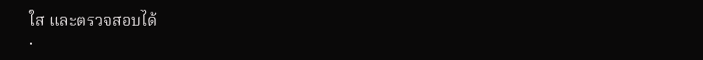ใส และตรวจสอบได้
.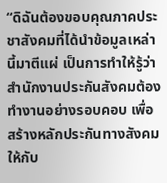“ดิฉันต้องขอบคุณภาคประชาสังคมที่ได้นำข้อมูลเหล่านี้มาตีแผ่ เป็นการทำให้รู้ว่า สำนักงานประกันสังคมต้องทำงานอย่างรอบคอบ เพื่อสร้างหลักประกันทางสังคมให้กับ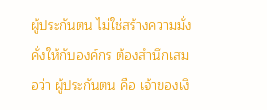ผู้ประกันตน ไม่ใช่สร้างความมั่งคั่งให้กับองค์กร ต้องสำนึกเสมอว่า ผู้ประกันตน คือ เจ้าของเงิ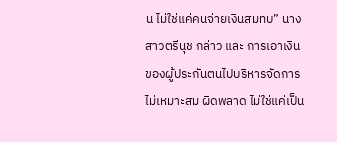น ไม่ใช่แค่คนจ่ายเงินสมทบ” นางสาวตรีนุช กล่าว และ การเอาเงินของผู้ประกันตนไปบริหารจัดการไม่เหมาะสม ผิดพลาด ไม่ใช่แค่เป็น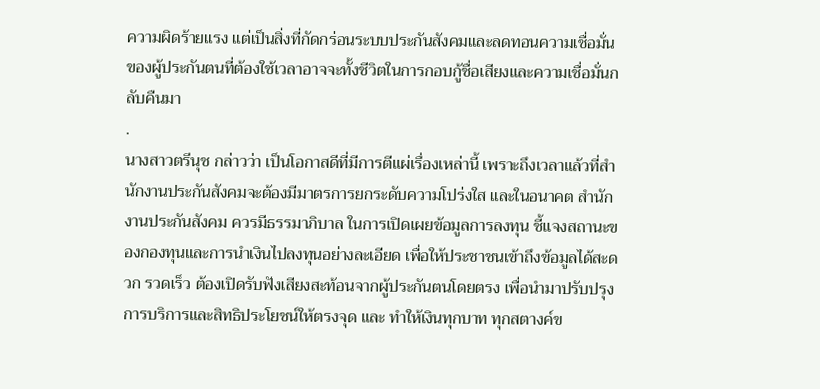ความผิดร้ายแรง แต่เป็นสิ่งที่กัดกร่อนระบบประกันสังคมและลดทอนความเชื่อมั่นของผู้ประกันตนที่ต้องใช้เวลาอาจจะทั้งชีวิตในการกอบกู้ชื่อเสียงและความเชื่อมั่นกลับคืนมา
.
นางสาวตรีนุช กล่าวว่า เป็นโอกาสดีที่มีการตีแผ่เรื่องเหล่านี้ เพราะถึงเวลาแล้วที่สำนักงานประกันสังคมจะต้องมีมาตรการยกระดับความโปร่งใส และในอนาคต สำนักงานประกันสังคม ควรมีธรรมาภิบาล ในการเปิดเผยข้อมูลการลงทุน ชี้แจงสถานะของกองทุนและการนำเงินไปลงทุนอย่างละเอียด เพื่อให้ประชาชนเข้าถึงข้อมูลได้สะดวก รวดเร็ว ต้องเปิดรับฟังเสียงสะท้อนจากผู้ประกันตนโดยตรง เพื่อนำมาปรับปรุงการบริการและสิทธิประโยชน์ให้ตรงจุด และ ทำให้เงินทุกบาท ทุกสตางค์ข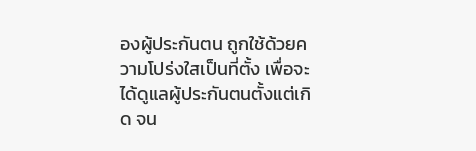องผู้ประกันตน ถูกใช้ด้วยความโปร่งใสเป็นที่ตั้ง เพื่อจะได้ดูแลผู้ประกันตนตั้งแต่เกิด จน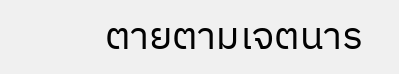ตายตามเจตนาร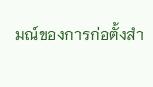มณ์ของการก่อตั้งสำ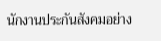นักงานประกันสังคมอย่าง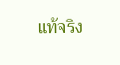แท้จริง